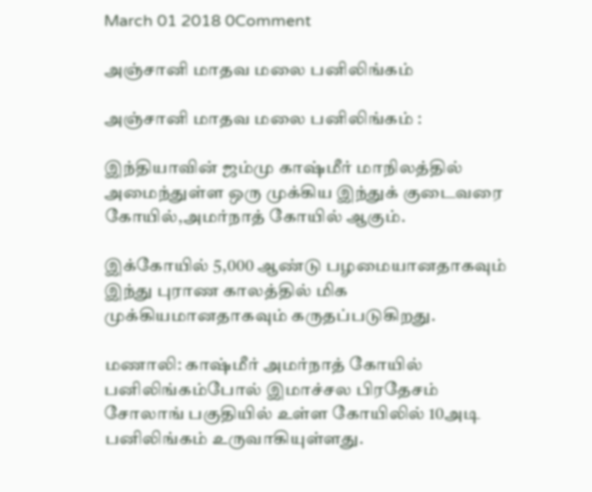March 01 2018 0Comment

அஞ்சானி மாதவ மலை பனிலிங்கம்

அஞ்சானி மாதவ மலை பனிலிங்கம் :

இந்தியாவின் ஜம்மு காஷ்மீர் மாநிலத்தில் அமைந்துள்ள ஒரு முக்கிய இந்துக் குடைவரை கோயில்,அமர்நாத் கோயில் ஆகும்.

இக்கோயில் 5,000 ஆண்டு பழமையானதாகவும் இந்து புராண காலத்தில் மிக முக்கியமானதாகவும் கருதப்படுகிறது.

மணாலி: காஷ்மீர் அமர்நாத் கோயில் பனிலிங்கம்போல் இமாச்சல பிரதேசம் சோலாங் பகுதியில் உள்ள கோயிலில் 10அடி பனிலிங்கம் உருவாகியுள்ளது.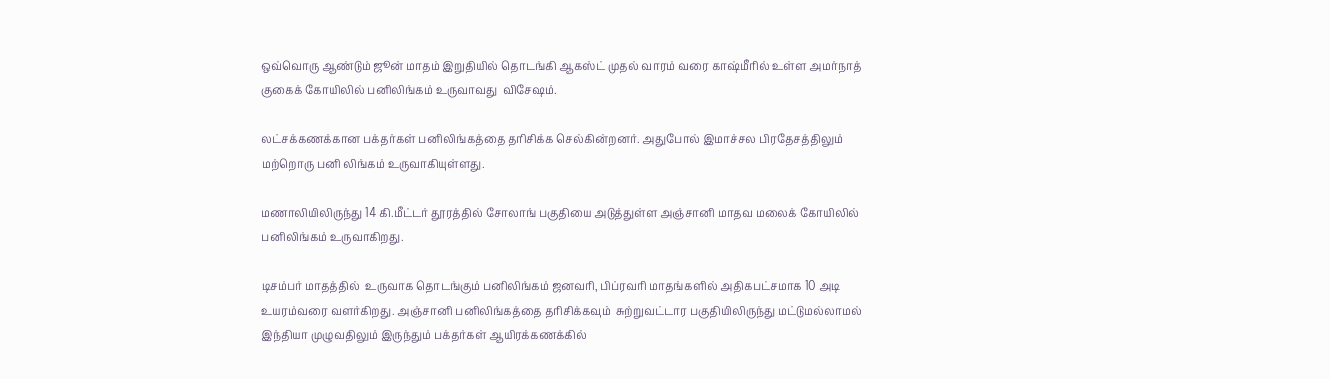ஒவ்வொரு ஆண்டும் ஜூன் மாதம் இறுதியில் தொடங்கி ஆகஸ்ட் முதல் வாரம் வரை காஷ்மீரில் உள்ள அமர்நாத் குகைக் கோயிலில் பனிலிங்கம் உருவாவது  விசேஷம்.

லட்சக்கணக்கான பக்தர்கள் பனிலிங்கத்தை தரிசிக்க செல்கின்றனர். அதுபோல் இமாச்சல பிரதேசத்திலும் மற்றொரு பனி லிங்கம் உருவாகியுள்ளது.

மணாலியிலிருந்து 14 கி.மீட்டர் தூரத்தில் சோலாங் பகுதியை அடுத்துள்ள அஞ்சானி மாதவ மலைக் கோயிலில் பனிலிங்கம் உருவாகிறது.

டிசம்பர் மாதத்தில்  உருவாக தொடங்கும் பனிலிங்கம் ஜனவரி, பிப்ரவரி மாதங்களில் அதிகபட்சமாக 10 அடி உயரம்வரை வளர்கிறது. அஞ்சானி பனிலிங்கத்தை தரிசிக்கவும்  சுற்றுவட்டார பகுதியிலிருந்து மட்டுமல்லாமல் இந்தியா முழுவதிலும் இருந்தும் பக்தர்கள் ஆயிரக்கணக்கில்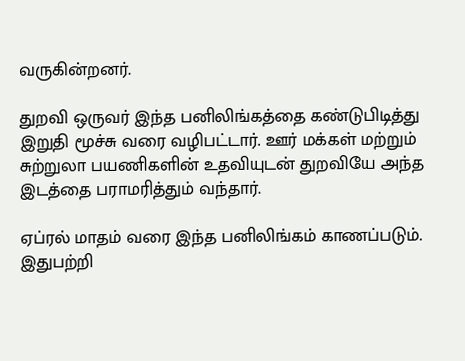வருகின்றனர்.

துறவி ஒருவர் இந்த பனிலிங்கத்தை கண்டுபிடித்து இறுதி மூச்சு வரை வழிபட்டார். ஊர் மக்கள் மற்றும் சுற்றுலா பயணிகளின் உதவியுடன் துறவியே அந்த  இடத்தை பராமரித்தும் வந்தார்.

ஏப்ரல் மாதம் வரை இந்த பனிலிங்கம் காணப்படும். இதுபற்றி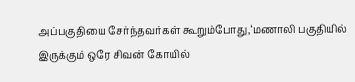அப்பகுதியை சேர்ந்தவர்கள் கூறும்போது,‘மணாலி பகுதியில் இருக்கும் ஒரே சிவன் கோயில்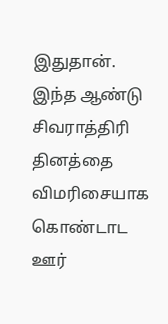இதுதான். இந்த ஆண்டு சிவராத்திரி தினத்தை விமரிசையாக கொண்டாட ஊர்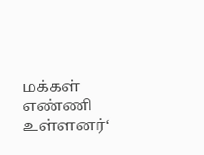மக்கள் எண்ணி உள்ளனர்‘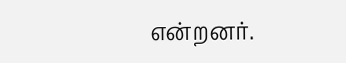என்றனர்.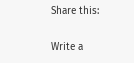Share this:

Write a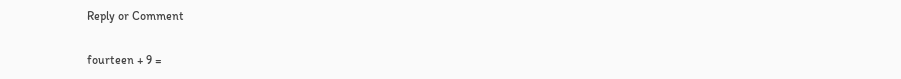Reply or Comment

fourteen + 9 =